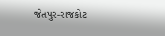જેતપુર-રાજકોટ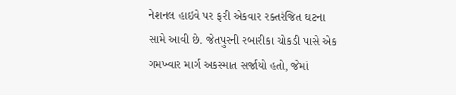નેશનલ હાઇવે પર ફરી એકવાર રક્તરંજિત ઘટના સામે આવી છે. જેતપુરની રબારીકા ચોકડી પાસે એક ગમખ્વાર માર્ગ અકસ્માત સર્જાયો હતો, જેમાં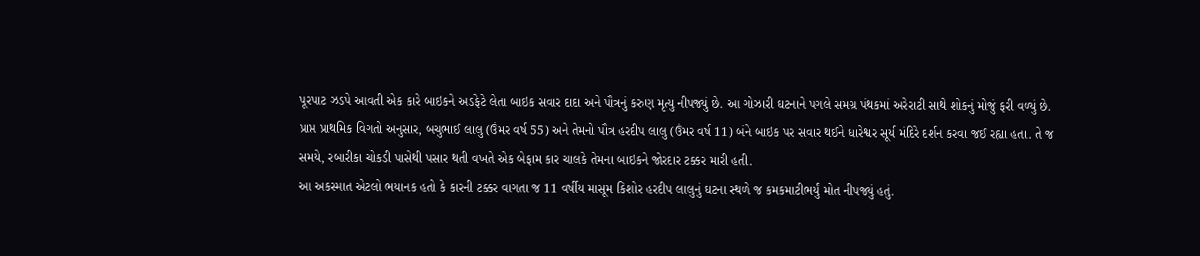પૂરપાટ ઝડપે આવતી એક કારે બાઇકને અડફેટે લેતા બાઇક સવાર દાદા અને પૌત્રનું કરુણ મૃત્યુ નીપજ્યું છે. આ ગોઝારી ઘટનાને પગલે સમગ્ર પંથકમાં અરેરાટી સાથે શોકનું મોજું ફરી વળ્યું છે.
પ્રાપ્ત પ્રાથમિક વિગતો અનુસાર, બચુભાઈ લાલુ (ઉંમર વર્ષ 55) અને તેમનો પૌત્ર હરદીપ લાલુ (ઉંમર વર્ષ 11) બંને બાઇક પર સવાર થઈને ધારેશ્વર સૂર્ય મંદિરે દર્શન કરવા જઈ રહ્યા હતા. તે જ સમયે, રબારીકા ચોકડી પાસેથી પસાર થતી વખતે એક બેફામ કાર ચાલકે તેમના બાઇકને જોરદાર ટક્કર મારી હતી.
આ અકસ્માત એટલો ભયાનક હતો કે કારની ટક્કર વાગતા જ 11 વર્ષીય માસૂમ કિશોર હરદીપ લાલુનું ઘટના સ્થળે જ કમકમાટીભર્યું મોત નીપજ્યું હતું.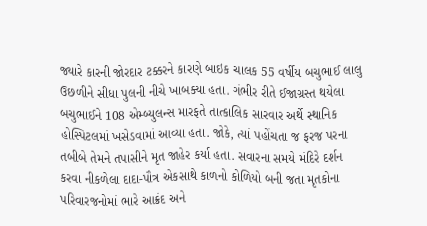જ્યારે કારની જોરદાર ટક્કરને કારણે બાઇક ચાલક 55 વર્ષીય બચુભાઈ લાલુ ઉછળીને સીધા પુલની નીચે ખાબક્યા હતા. ગંભીર રીતે ઈજાગ્રસ્ત થયેલા બચુભાઈને 108 એમ્બ્યુલન્સ મારફતે તાત્કાલિક સારવાર અર્થે સ્થાનિક હોસ્પિટલમાં ખસેડવામાં આવ્યા હતા. જોકે, ત્યાં પહોંચતા જ ફરજ પરના તબીબે તેમને તપાસીને મૃત જાહેર કર્યા હતા. સવારના સમયે મંદિરે દર્શન કરવા નીકળેલા દાદા-પૌત્ર એકસાથે કાળનો કોળિયો બની જતા મૃતકોના પરિવારજનોમાં ભારે આક્રંદ અને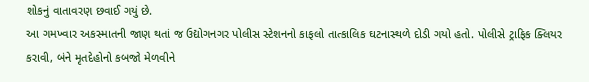શોકનું વાતાવરણ છવાઈ ગયું છે.
આ ગમખ્વાર અકસ્માતની જાણ થતાં જ ઉદ્યોગનગર પોલીસ સ્ટેશનનો કાફલો તાત્કાલિક ઘટનાસ્થળે દોડી ગયો હતો. પોલીસે ટ્રાફિક ક્લિયર કરાવી, બંને મૃતદેહોનો કબજો મેળવીને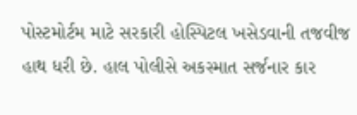પોસ્ટમોર્ટમ માટે સરકારી હોસ્પિટલ ખસેડવાની તજવીજ હાથ ધરી છે. હાલ પોલીસે અકસ્માત સર્જનાર કાર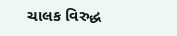ચાલક વિરુદ્ધ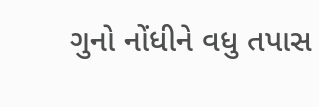ગુનો નોંધીને વધુ તપાસ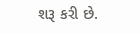શરૂ કરી છે.